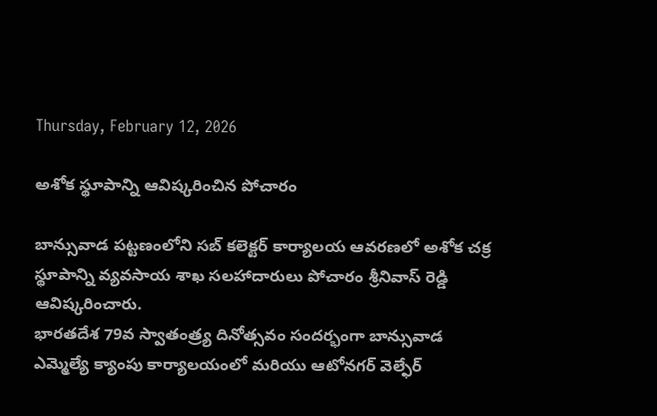Thursday, February 12, 2026

అశోక స్థూపాన్ని ఆవిష్కరించిన పోచారం

బాన్సువాడ పట్టణంలోని సబ్ కలెక్టర్ కార్యాలయ ఆవరణలో అశోక చక్ర స్థూపాన్ని వ్యవసాయ శాఖ సలహాదారులు పోచారం శ్రీనివాస్ రెడ్డి ఆవిష్కరించారు.
భారతదేశ 79వ స్వాతంత్ర్య దినోత్సవం సందర్భంగా బాన్సువాడ ఎమ్మెల్యే క్యాంపు కార్యాలయంలో మరియు ఆటోనగర్ వెల్ఫేర్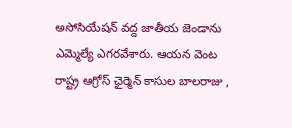అసోసియేషన్ వద్ద జాతీయ జెండాను ఎమ్మెల్యే ఎగరవేశారు. ఆయన వెంట
రాష్ట్ర ఆగ్రోస్ ఛైర్మెన్ కాసుల బాలరాజు ,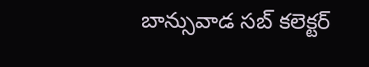బాన్సువాడ సబ్ కలెక్టర్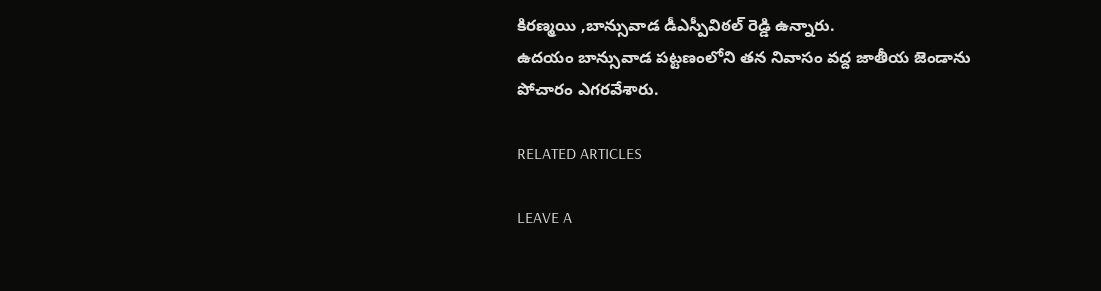కిరణ్మయి ,బాన్సువాడ డీఎస్పీవిఠల్ రెడ్డి ఉన్నారు.
ఉదయం బాన్సువాడ పట్టణంలోని తన నివాసం వద్ద జాతీయ జెండాను పోచారం ఎగరవేశారు.

RELATED ARTICLES

LEAVE A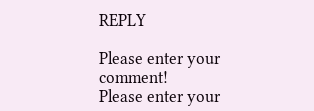REPLY

Please enter your comment!
Please enter your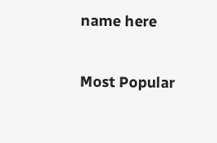name here

Most Popular